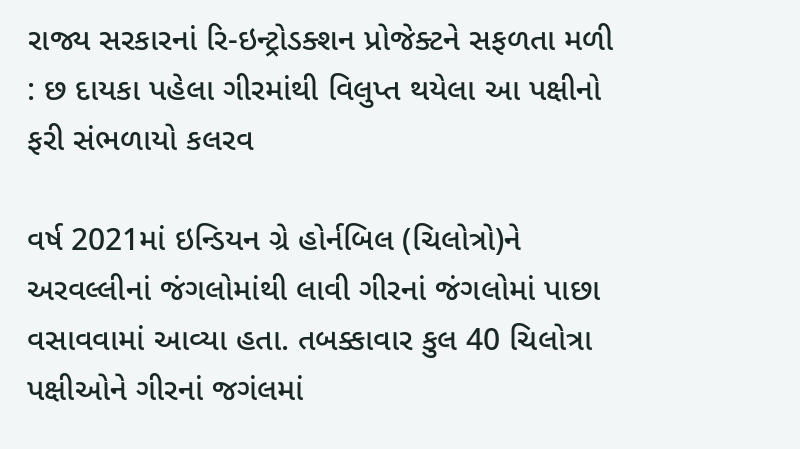રાજ્ય સરકારનાં રિ-ઇન્ટ્રોડક્શન પ્રોજેક્ટને સફળતા મળી : છ દાયકા પહેલા ગીરમાંથી વિલુપ્ત થયેલા આ પક્ષીનો ફરી સંભળાયો કલરવ

વર્ષ 2021માં ઇન્ડિયન ગ્રે હોર્નબિલ (ચિલોત્રો)ને અરવલ્લીનાં જંગલોમાંથી લાવી ગીરનાં જંગલોમાં પાછા વસાવવામાં આવ્યા હતા. તબક્કાવાર કુલ 40 ચિલોત્રા પક્ષીઓને ગીરનાં જગંલમાં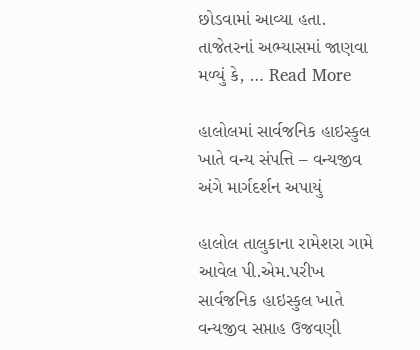છોડવામાં આવ્યા હતા. તાજેતરનાં અભ્યાસમાં જાણવા મળ્યું કે, … Read More

હાલોલમાં સાર્વજનિક હાઇસ્કુલ ખાતે વન્ય સંપત્તિ – વન્યજીવ અંગે માર્ગદર્શન અપાયું

હાલોલ તાલુકાના રામેશરા ગામે આવેલ પી.એમ.પરીખ સાર્વજનિક હાઇસ્કુલ ખાતે વન્યજીવ સપ્તાહ ઉજવણી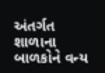અંતર્ગત શાળાના બાળકોને વન્ય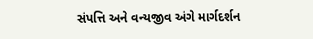સંપત્તિ અને વન્યજીવ અંગે માર્ગદર્શન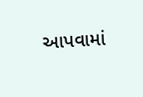આપવામાં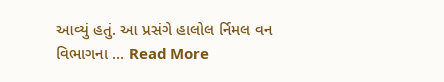આવ્યું હતું. આ પ્રસંગે હાલોલ ર્નિમલ વન વિભાગના … Read More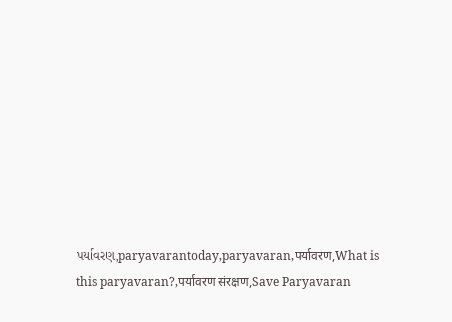પર્યાવરણ,paryavarantoday,paryavaran,पर्यावरण,What is this paryavaran?,पर्यावरण संरक्षण,Save Paryavaran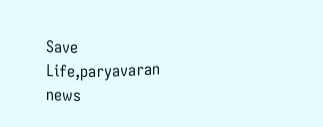Save Life,paryavaran news